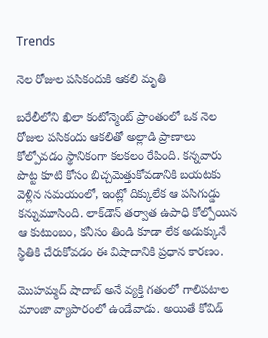Trends

నెల రోజుల పసికందుకి ఆకలి మృతి

బరేలీలోని ఖిలా కంటోన్మెంట్ ప్రాంతంలో ఒక నెల రోజుల పసికందు ఆకలితో అల్లాడి ప్రాణాలు కోల్పోవడం స్థానికంగా కలకలం రేపింది. కన్నవారు పొట్ట కూటి కోసం బిచ్చమెత్తుకోవడానికి బయటకు వెళ్లిన సమయంలో, ఇంట్లో దిక్కులేక ఆ పసిగుడ్డు కన్నుమూసింది. లాక్‌డౌన్ తర్వాత ఉపాధి కోల్పోయిన ఆ కుటుంబం, కనీసం తిండి కూడా లేక అడుక్కునే స్థితికి చేరుకోవడం ఈ విషాదానికి ప్రధాన కారణం.

మొహమ్మద్ షాదాబ్ అనే వ్యక్తి గతంలో గాలిపటాల మాంజా వ్యాపారంలో ఉండేవాడు. అయితే కోవిడ్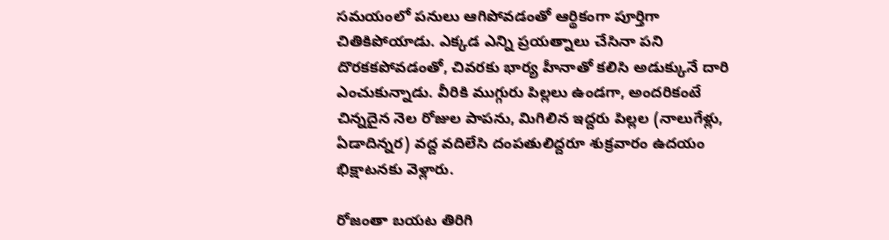సమయంలో పనులు ఆగిపోవడంతో ఆర్థికంగా పూర్తిగా చితికిపోయాడు. ఎక్కడ ఎన్ని ప్రయత్నాలు చేసినా పని దొరకకపోవడంతో, చివరకు భార్య హీనాతో కలిసి అడుక్కునే దారి ఎంచుకున్నాడు. వీరికి ముగ్గురు పిల్లలు ఉండగా, అందరికంటే చిన్నదైన నెల రోజుల పాపను, మిగిలిన ఇద్దరు పిల్లల (నాలుగేళ్లు, ఏడాదిన్నర) వద్ద వదిలేసి దంపతులిద్దరూ శుక్రవారం ఉదయం భిక్షాటనకు వెళ్లారు.

రోజంతా బయట తిరిగి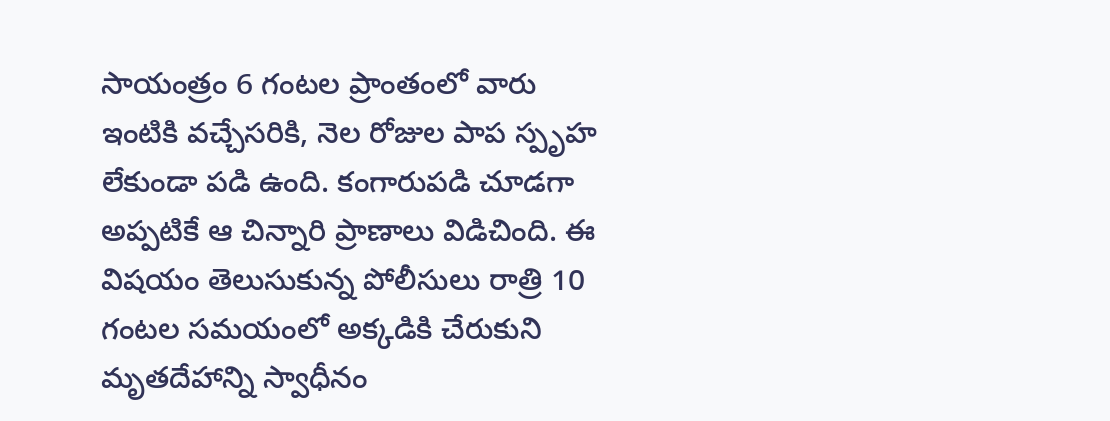సాయంత్రం 6 గంటల ప్రాంతంలో వారు ఇంటికి వచ్చేసరికి, నెల రోజుల పాప స్పృహ లేకుండా పడి ఉంది. కంగారుపడి చూడగా అప్పటికే ఆ చిన్నారి ప్రాణాలు విడిచింది. ఈ విషయం తెలుసుకున్న పోలీసులు రాత్రి 10 గంటల సమయంలో అక్కడికి చేరుకుని మృతదేహాన్ని స్వాధీనం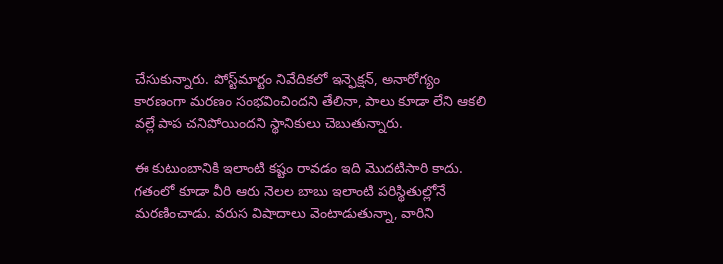చేసుకున్నారు. పోస్ట్‌మార్టం నివేదికలో ఇన్ఫెక్షన్, అనారోగ్యం కారణంగా మరణం సంభవించిందని తేలినా, పాలు కూడా లేని ఆకలి వల్లే పాప చనిపోయిందని స్థానికులు చెబుతున్నారు.

ఈ కుటుంబానికి ఇలాంటి కష్టం రావడం ఇది మొదటిసారి కాదు. గతంలో కూడా వీరి ఆరు నెలల బాబు ఇలాంటి పరిస్థితుల్లోనే మరణించాడు. వరుస విషాదాలు వెంటాడుతున్నా, వారిని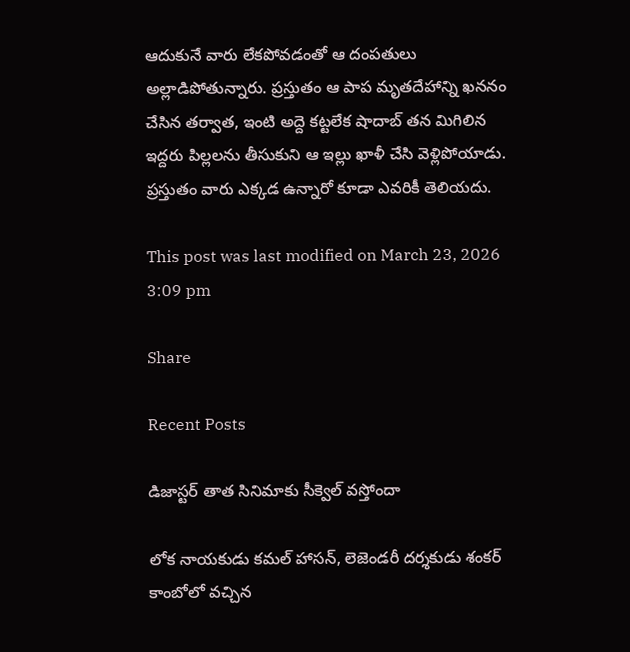ఆదుకునే వారు లేకపోవడంతో ఆ దంపతులు అల్లాడిపోతున్నారు. ప్రస్తుతం ఆ పాప మృతదేహాన్ని ఖననం చేసిన తర్వాత, ఇంటి అద్దె కట్టలేక షాదాబ్ తన మిగిలిన ఇద్దరు పిల్లలను తీసుకుని ఆ ఇల్లు ఖాళీ చేసి వెళ్లిపోయాడు. ప్రస్తుతం వారు ఎక్కడ ఉన్నారో కూడా ఎవరికీ తెలియదు.

This post was last modified on March 23, 2026 3:09 pm

Share

Recent Posts

డిజాస్టర్ తాత సినిమాకు సీక్వెల్ వస్తోందా

లోక నాయకుడు కమల్ హాసన్, లెజెండరీ దర్శకుడు శంకర్ కాంబోలో వచ్చిన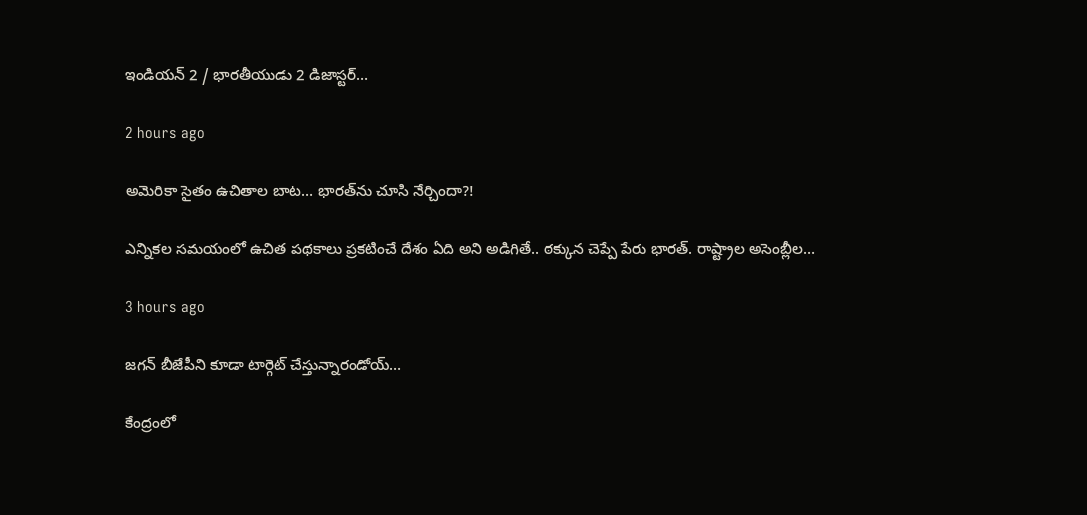ఇండియన్ 2 / భారతీయుడు 2 డిజాస్టర్…

2 hours ago

అమెరికా సైతం ఉచితాల బాట‌… భార‌త్‌ను చూసి నేర్చిందా?!

ఎన్నిక‌ల స‌మ‌యంలో ఉచిత ప‌థ‌కాలు ప్ర‌క‌టించే దేశం ఏది అని అడిగితే.. ఠ‌క్కున చెప్పే పేరు భార‌త్‌. రాష్ట్రాల అసెంబ్లీల…

3 hours ago

జగన్ బీజేపీని కూడా టార్గెట్ చేస్తున్నారండోయ్…

కేంద్రంలో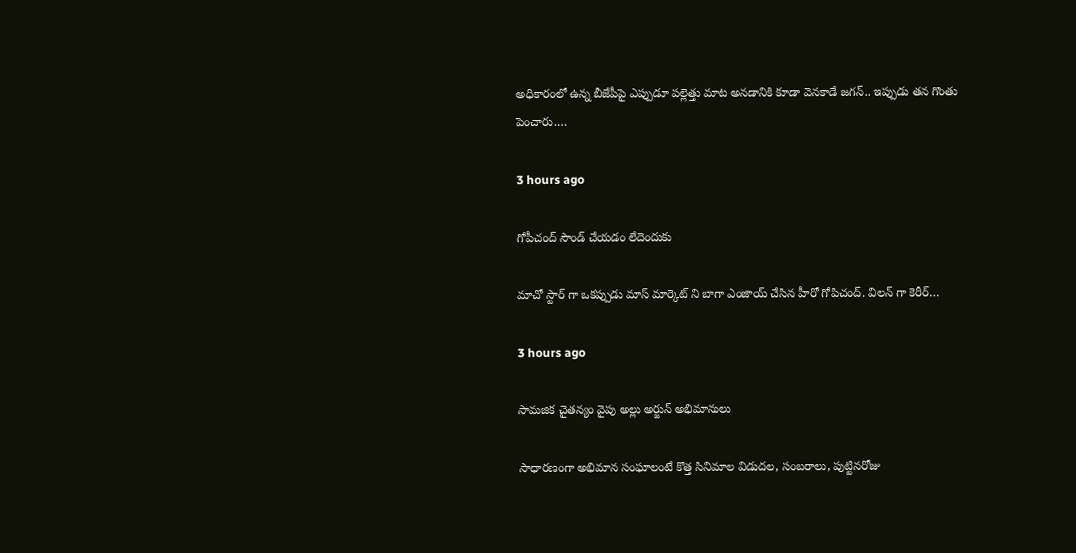అధికారంలో ఉన్న బీజేపీపై ఎప్పుడూ పల్లెత్తు మాట అనడానికి కూడా వెనకాడే జగన్.. ఇప్పుడు తన గొంతు పెంచారు.…

3 hours ago

గోపీచంద్ సౌండ్ చేయడం లేదెందుకు

మాచో స్టార్ గా ఒకప్పుడు మాస్ మార్కెట్ ని బాగా ఎంజాయ్ చేసిన హీరో గోపిచంద్. విలన్ గా కెరీర్…

3 hours ago

సామజిక చైతన్యం వైపు అల్లు అర్జున్ అభిమానులు

సాధారణంగా అభిమాన సంఘాలంటే కొత్త సినిమాల విడుదల, సంబరాలు, పుట్టినరోజు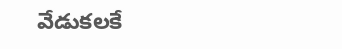వేడుకలకే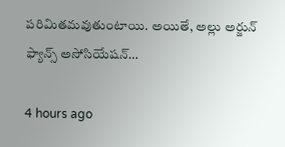పరిమితమవుతుంటాయి. అయితే, అల్లు అర్జున్ ఫ్యాన్స్ అసోసియేషన్…

4 hours ago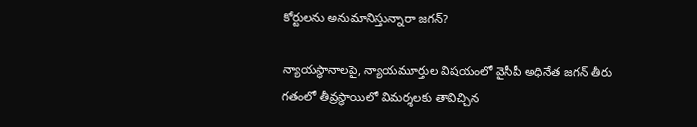కోర్టులను అనుమానిస్తున్నారా జగన్?

న్యాయస్థానాలపై, న్యాయమూర్తుల విషయంలో వైసీపీ అధినేత జగన్ తీరు గతంలో తీవ్రస్థాయిలో విమర్శలకు తావిచ్చిన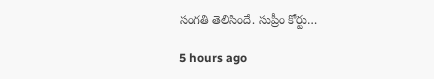సంగతి తెలిసిందే. సుప్రీం కోర్టు…

5 hours ago